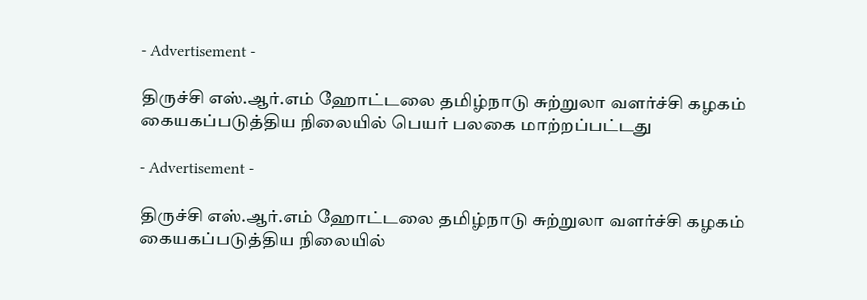- Advertisement -

திருச்சி எஸ்.ஆர்.எம் ஹோட்டலை தமிழ்நாடு சுற்றுலா வளர்ச்சி கழகம் கையகப்படுத்திய நிலையில் பெயர் பலகை மாற்றப்பட்டது

- Advertisement -

திருச்சி எஸ்.ஆர்.எம் ஹோட்டலை தமிழ்நாடு சுற்றுலா வளர்ச்சி கழகம் கையகப்படுத்திய நிலையில்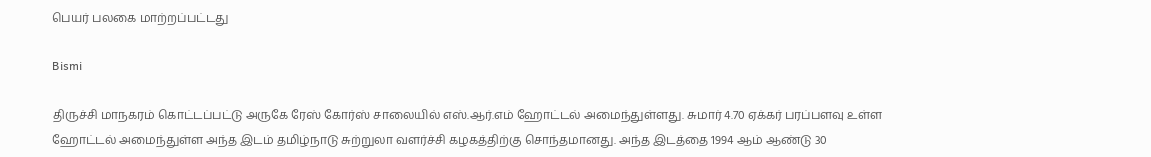பெயர் பலகை மாற்றப்பட்டது

Bismi

திருச்சி மாநகரம் கொட்டப்பட்டு அருகே ரேஸ் கோர்ஸ் சாலையில் எஸ்.ஆர்.எம் ஹோட்டல் அமைந்துள்ளது. சுமார் 4.70 ஏக்கர் பரப்பளவு உள்ள ஹோட்டல் அமைந்துள்ள அந்த இடம் தமிழ்நாடு சுற்றுலா வளர்ச்சி கழகத்திற்கு சொந்தமானது. அந்த இடத்தை 1994 ஆம் ஆண்டு 30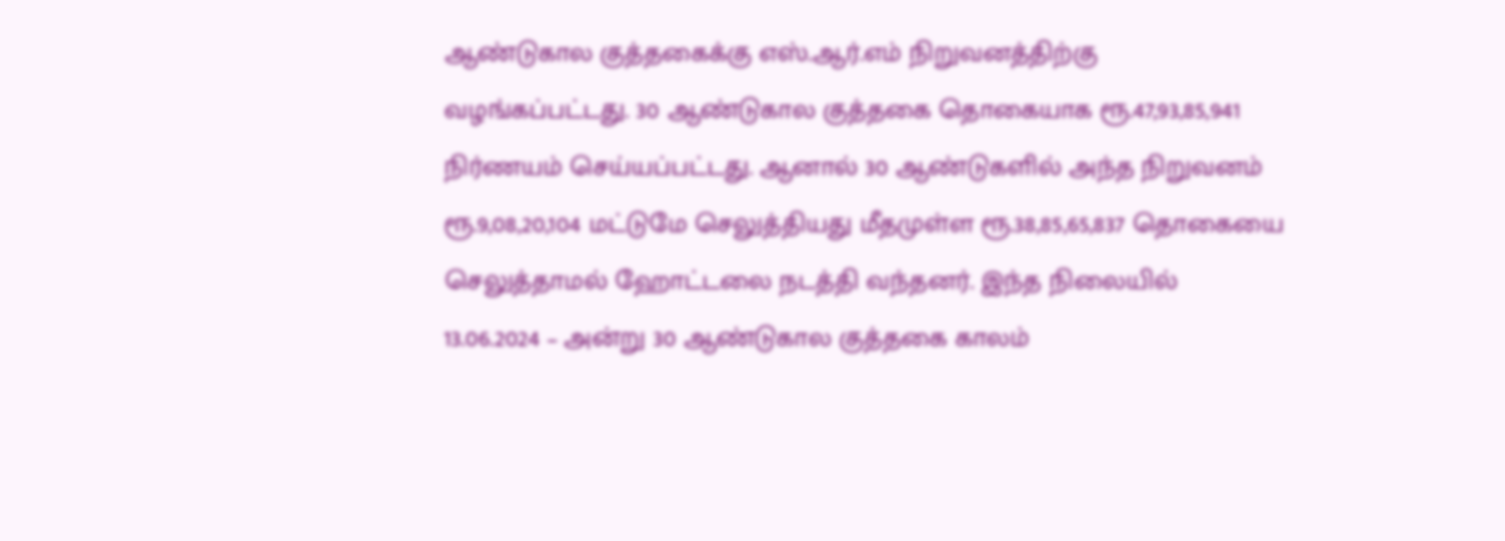ஆண்டுகால குத்தகைக்கு எஸ்.ஆர்.எம் நிறுவனத்திற்கு வழங்கப்பட்டது. 30 ஆண்டுகால குத்தகை தொகையாக ரூ.47,93,85,941 நிர்ணயம் செய்யப்பட்டது. ஆனால் 30 ஆண்டுகளில் அந்த நிறுவனம் ரூ.9,08,20,104 மட்டுமே செலுத்தியது மீதமுள்ள ரூ.38,85,65,837 தொகையை செலுத்தாமல் ஹோட்டலை நடத்தி வந்தனர். இந்த நிலையில்  13.06.2024 – அன்று 30 ஆண்டுகால குத்தகை காலம்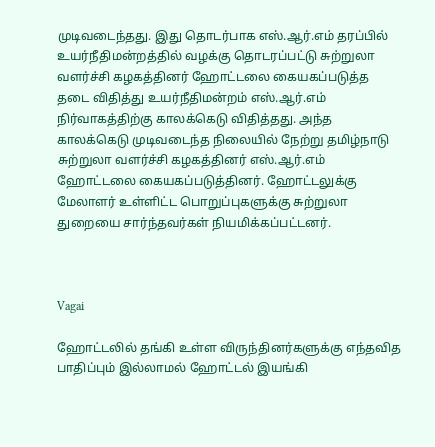முடிவடைந்தது. இது தொடர்பாக எஸ்.ஆர்.எம் தரப்பில் உயர்நீதிமன்றத்தில் வழக்கு தொடரப்பட்டு சுற்றுலா வளர்ச்சி கழகத்தினர் ஹோட்டலை கையகப்படுத்த தடை விதித்து உயர்நீதிமன்றம் எஸ்.ஆர்.எம் நிர்வாகத்திற்கு காலக்கெடு விதித்தது. அந்த காலக்கெடு முடிவடைந்த நிலையில் நேற்று தமிழ்நாடு சுற்றுலா வளர்ச்சி கழகத்தினர் எஸ்.ஆர்.எம் ஹோட்டலை கையகப்படுத்தினர். ஹோட்டலுக்கு மேலாளர் உள்ளிட்ட பொறுப்புகளுக்கு சுற்றுலா துறையை சார்ந்தவர்கள் நியமிக்கப்பட்டனர்.



Vagai

ஹோட்டலில் தங்கி உள்ள விருந்தினர்களுக்கு எந்தவித பாதிப்பும் இல்லாமல் ஹோட்டல் இயங்கி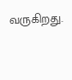வருகிறது.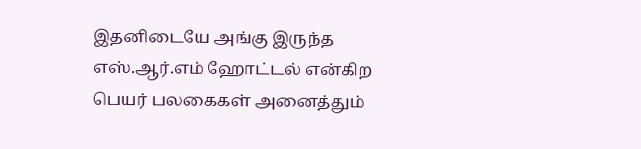இதனிடையே அங்கு இருந்த எஸ்.ஆர்.எம் ஹோட்டல் என்கிற பெயர் பலகைகள் அனைத்தும்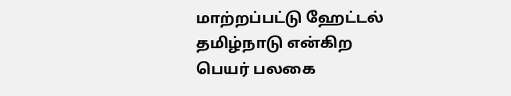மாற்றப்பட்டு ஹேட்டல் தமிழ்நாடு என்கிற பெயர் பலகை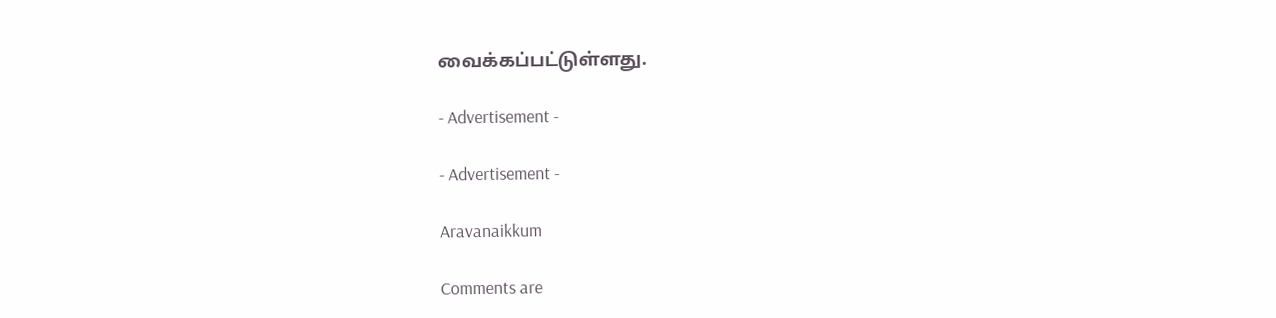வைக்கப்பட்டுள்ளது.

- Advertisement -

- Advertisement -

Aravanaikkum

Comments are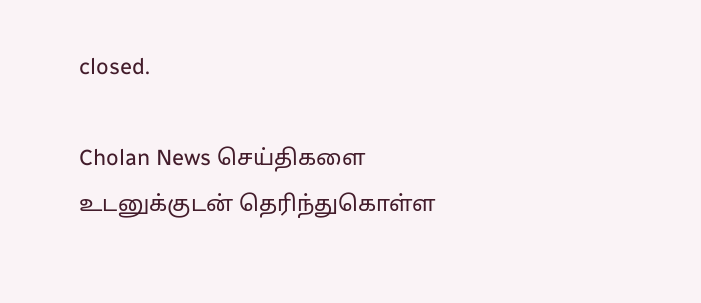closed.

Cholan News செய்திகளை உடனுக்குடன் தெரிந்துகொள்ள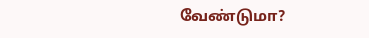வேண்டுமா?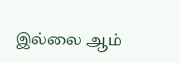இல்லை ஆம்